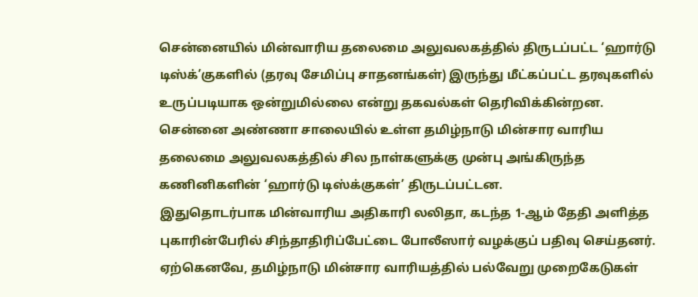சென்னையில் மின்வாரிய தலைமை அலுவலகத்தில் திருடப்பட்ட ‘ஹார்டு டிஸ்க்’குகளில் (தரவு சேமிப்பு சாதனங்கள்) இருந்து மீட்கப்பட்ட தரவுகளில் உருப்படியாக ஒன்றுமில்லை என்று தகவல்கள் தெரிவிக்கின்றன.
சென்னை அண்ணா சாலையில் உள்ள தமிழ்நாடு மின்சார வாரிய தலைமை அலுவலகத்தில் சில நாள்களுக்கு முன்பு அங்கிருந்த கணினிகளின் ‘ஹார்டு டிஸ்க்குகள்’ திருடப்பட்டன.
இதுதொடர்பாக மின்வாரிய அதிகாரி லலிதா, கடந்த 1-ஆம் தேதி அளித்த புகாரின்பேரில் சிந்தாதிரிப்பேட்டை போலீஸார் வழக்குப் பதிவு செய்தனர்.
ஏற்கெனவே, தமிழ்நாடு மின்சார வாரியத்தில் பல்வேறு முறைகேடுகள்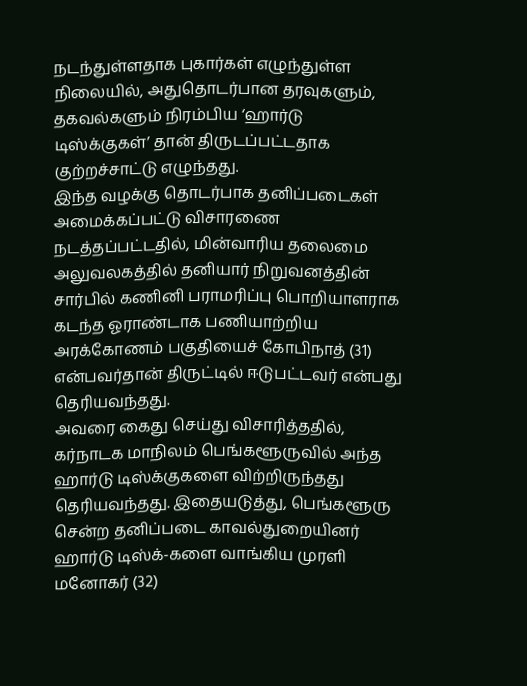நடந்துள்ளதாக புகார்கள் எழுந்துள்ள நிலையில், அதுதொடர்பான தரவுகளும், தகவல்களும் நிரம்பிய ‘ஹார்டு டிஸ்க்குகள்’ தான் திருடப்பட்டதாக குற்றச்சாட்டு எழுந்தது.
இந்த வழக்கு தொடர்பாக தனிப்படைகள் அமைக்கப்பட்டு விசாரணை நடத்தப்பட்டதில், மின்வாரிய தலைமை அலுவலகத்தில் தனியார் நிறுவனத்தின் சார்பில் கணினி பராமரிப்பு பொறியாளராக கடந்த ஓராண்டாக பணியாற்றிய அரக்கோணம் பகுதியைச் கோபிநாத் (31) என்பவர்தான் திருட்டில் ஈடுபட்டவர் என்பது தெரியவந்தது.
அவரை கைது செய்து விசாரித்ததில், கர்நாடக மாநிலம் பெங்களூருவில் அந்த ஹார்டு டிஸ்க்குகளை விற்றிருந்தது தெரியவந்தது. இதையடுத்து, பெங்களூரு சென்ற தனிப்படை காவல்துறையினர் ஹார்டு டிஸ்க்-களை வாங்கிய முரளி மனோகர் (32)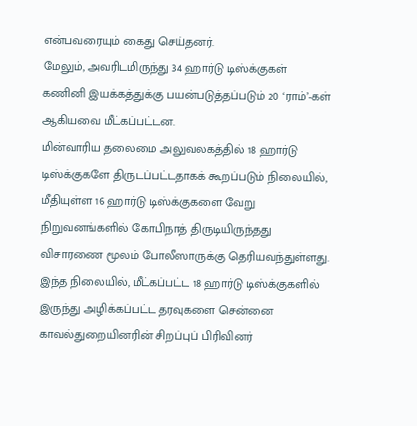என்பவரையும் கைது செய்தனர்.
மேலும், அவரிடமிருந்து 34 ஹார்டு டிஸ்க்குகள் கணினி இயக்கத்துக்கு பயன்படுத்தப்படும் 20 ‘ராம்’-கள் ஆகியவை மீட்கப்பட்டன.
மின்வாரிய தலைமை அலுவலகத்தில் 18 ஹார்டு டிஸ்க்குகளே திருடப்பட்டதாகக் கூறப்படும் நிலையில், மீதியுள்ள 16 ஹார்டு டிஸ்க்குகளை வேறு நிறுவனங்களில் கோபிநாத் திருடியிருந்தது விசாரணை மூலம் போலீஸாருக்கு தெரியவந்துள்ளது.
இந்த நிலையில், மீட்கப்பட்ட 18 ஹார்டு டிஸ்க்குகளில் இருந்து அழிக்கப்பட்ட தரவுகளை சென்னை காவல்துறையினரின் சிறப்புப் பிரிவினர்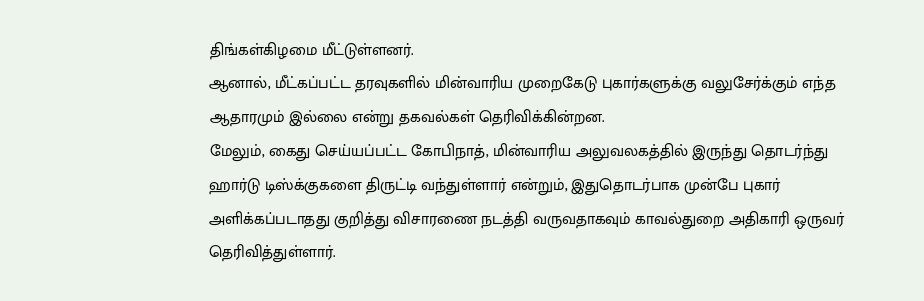திங்கள்கிழமை மீட்டுள்ளனர்.
ஆனால், மீட்கப்பட்ட தரவுகளில் மின்வாரிய முறைகேடு புகார்களுக்கு வலுசேர்க்கும் எந்த ஆதாரமும் இல்லை என்று தகவல்கள் தெரிவிக்கின்றன.
மேலும், கைது செய்யப்பட்ட கோபிநாத், மின்வாரிய அலுவலகத்தில் இருந்து தொடர்ந்து ஹார்டு டிஸ்க்குகளை திருட்டி வந்துள்ளார் என்றும், இதுதொடர்பாக முன்பே புகார் அளிக்கப்படாதது குறித்து விசாரணை நடத்தி வருவதாகவும் காவல்துறை அதிகாரி ஒருவர் தெரிவித்துள்ளார்.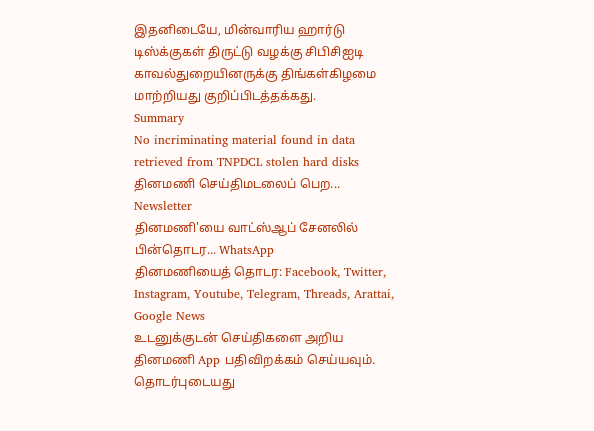இதனிடையே, மின்வாரிய ஹார்டு டிஸ்க்குகள் திருட்டு வழக்கு சிபிசிஐடி காவல்துறையினருக்கு திங்கள்கிழமை மாற்றியது குறிப்பிடத்தக்கது.
Summary
No incriminating material found in data retrieved from TNPDCL stolen hard disks
தினமணி செய்திமடலைப் பெற... Newsletter
தினமணி'யை வாட்ஸ்ஆப் சேனலில் பின்தொடர... WhatsApp
தினமணியைத் தொடர: Facebook, Twitter, Instagram, Youtube, Telegram, Threads, Arattai, Google News
உடனுக்குடன் செய்திகளை அறிய தினமணி App பதிவிறக்கம் செய்யவும்.
தொடர்புடையது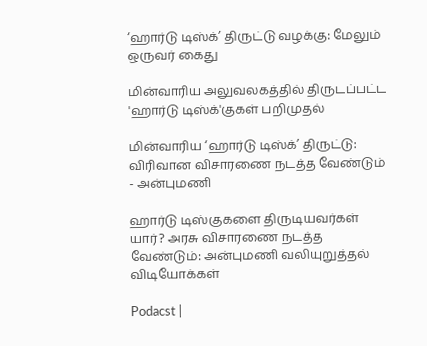‘ஹார்டு டிஸ்க்’ திருட்டு வழக்கு: மேலும் ஒருவர் கைது

மின்வாரிய அலுவலகத்தில் திருடப்பட்ட 'ஹார்டு டிஸ்க்'குகள் பறிமுதல்

மின்வாரிய ‘ஹார்டு டிஸ்க்’ திருட்டு: விரிவான விசாரணை நடத்த வேண்டும் - அன்புமணி

ஹார்டு டிஸ்குகளை திருடியவர்கள் யார்? அரசு விசாரணை நடத்த வேண்டும்: அன்புமணி வலியுறுத்தல்
விடியோக்கள்

Podacst |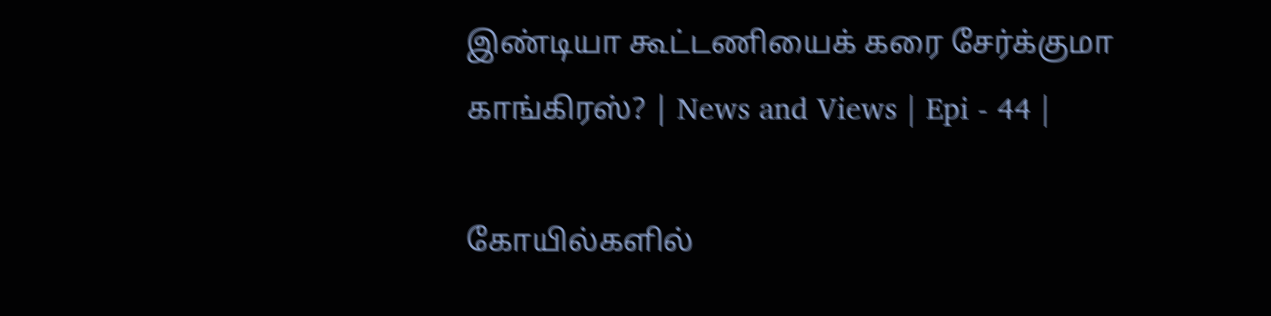இண்டியா கூட்டணியைக் கரை சேர்க்குமா காங்கிரஸ்? | News and Views | Epi - 44 |

கோயில்களில்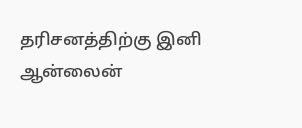தரிசனத்திற்கு இனி ஆன்லைன்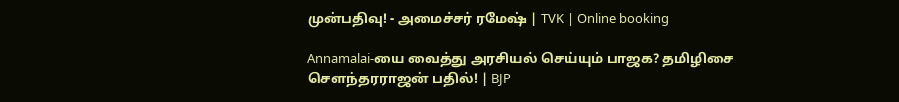முன்பதிவு! - அமைச்சர் ரமேஷ் | TVK | Online booking

Annamalai-யை வைத்து அரசியல் செய்யும் பாஜக? தமிழிசை சௌந்தரராஜன் பதில்! | BJP